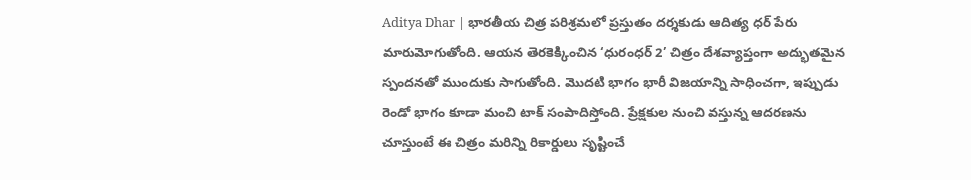Aditya Dhar | భారతీయ చిత్ర పరిశ్రమలో ప్రస్తుతం దర్శకుడు ఆదిత్య ధర్ పేరు మారుమోగుతోంది. ఆయన తెరకెక్కించిన ‘ధురంధర్ 2’ చిత్రం దేశవ్యాప్తంగా అద్భుతమైన స్పందనతో ముందుకు సాగుతోంది. మొదటి భాగం భారీ విజయాన్ని సాధించగా, ఇప్పుడు రెండో భాగం కూడా మంచి టాక్ సంపాదిస్తోంది. ప్రేక్షకుల నుంచి వస్తున్న ఆదరణను చూస్తుంటే ఈ చిత్రం మరిన్ని రికార్డులు సృష్టించే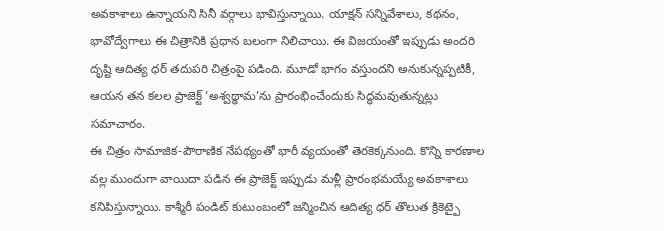అవకాశాలు ఉన్నాయని సినీ వర్గాలు భావిస్తున్నాయి. యాక్షన్ సన్నివేశాలు, కథనం, భావోద్వేగాలు ఈ చిత్రానికి ప్రధాన బలంగా నిలిచాయి. ఈ విజయంతో ఇప్పుడు అందరి దృష్టి ఆదిత్య ధర్ తదుపరి చిత్రంపై పడింది. మూడో భాగం వస్తుందని అనుకున్నప్పటికీ, ఆయన తన కలల ప్రాజెక్ట్ ‘అశ్వథ్థామ’ను ప్రారంభించేందుకు సిద్ధమవుతున్నట్లు సమాచారం.
ఈ చిత్రం సామాజిక-పౌరాణిక నేపథ్యంతో భారీ వ్యయంతో తెరకెక్కనుంది. కొన్ని కారణాల వల్ల ముందుగా వాయిదా పడిన ఈ ప్రాజెక్ట్ ఇప్పుడు మళ్లీ ప్రారంభమయ్యే అవకాశాలు కనిపిస్తున్నాయి. కాశ్మీరీ పండిట్ కుటుంబంలో జన్మించిన ఆదిత్య ధర్ తొలుత క్రికెట్పై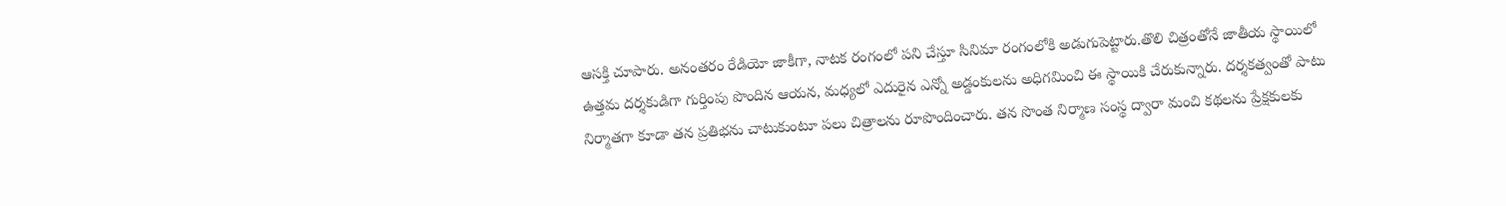ఆసక్తి చూపారు. అనంతరం రేడియో జాకీగా, నాటక రంగంలో పని చేస్తూ సినిమా రంగంలోకి అడుగుపెట్టారు.తొలి చిత్రంతోనే జాతీయ స్థాయిలో ఉత్తమ దర్శకుడిగా గుర్తింపు పొందిన ఆయన, మధ్యలో ఎదురైన ఎన్నో అడ్డంకులను అధిగమించి ఈ స్థాయికి చేరుకున్నారు. దర్శకత్వంతో పాటు నిర్మాతగా కూడా తన ప్రతిభను చాటుకుంటూ పలు చిత్రాలను రూపొందించారు. తన సొంత నిర్మాణ సంస్థ ద్వారా మంచి కథలను ప్రేక్షకులకు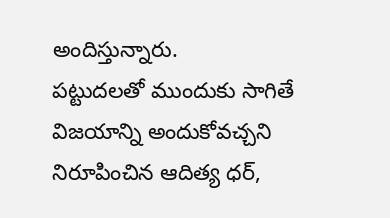అందిస్తున్నారు.
పట్టుదలతో ముందుకు సాగితే విజయాన్ని అందుకోవచ్చని నిరూపించిన ఆదిత్య ధర్,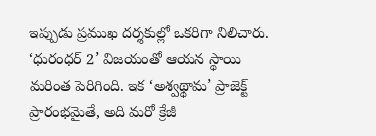ఇప్పుడు ప్రముఖ దర్శకుల్లో ఒకరిగా నిలిచారు. ‘ధురంధర్ 2’ విజయంతో ఆయన స్థాయి మరింత పెరిగింది. ఇక ‘అశ్వథ్థామ’ ప్రాజెక్ట్ ప్రారంభమైతే, అది మరో క్రేజీ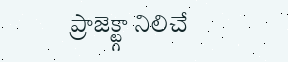ప్రాజెక్ట్గా నిలిచే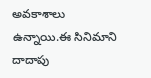అవకాశాలు ఉన్నాయి.ఈ సినిమాని దాదాపు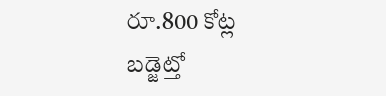రూ.800 కోట్ల బడ్జెట్తో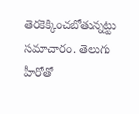తెరకెక్కించబోతున్నట్టు సమాచారం. తెలుగు హీరోతో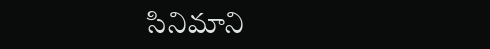సినిమాని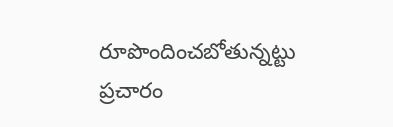రూపొందించబోతున్నట్టు ప్రచారం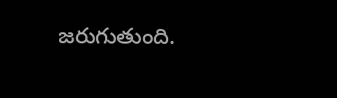జరుగుతుంది.